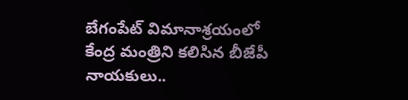బేగంపేట్ విమానాశ్రయంలో కేంద్ర మంత్రిని కలిసిన బీజేపీ నాయకులు..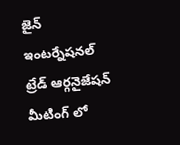జైన్ ఇంటర్నేషనల్ ట్రేడ్ ఆర్గనైజేషన్ మీటింగ్ లో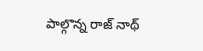పాల్గొన్న రాజ్ నాథ్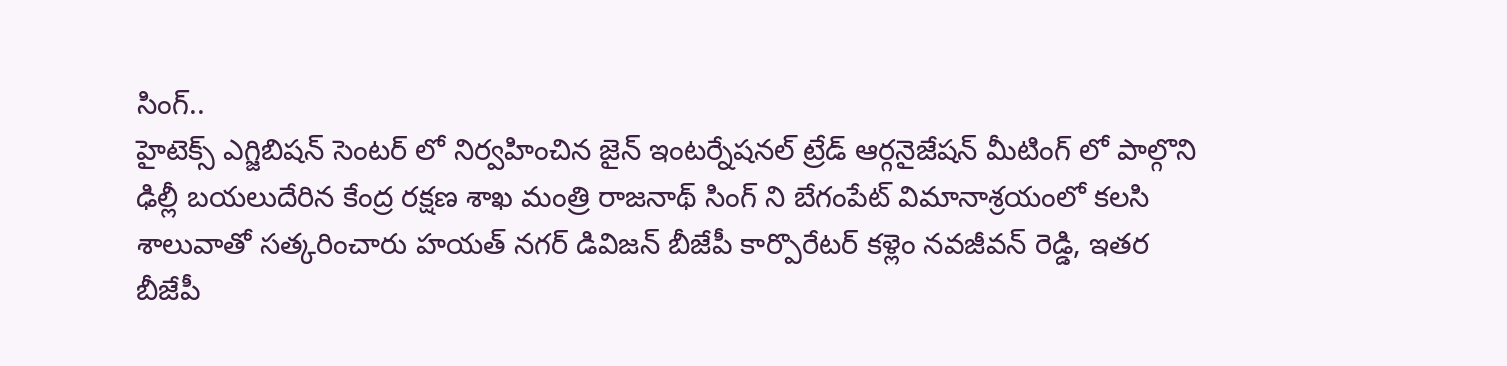సింగ్..
హైటెక్స్ ఎగ్జిబిషన్ సెంటర్ లో నిర్వహించిన జైన్ ఇంటర్నేషనల్ ట్రేడ్ ఆర్గనైజేషన్ మీటింగ్ లో పాల్గొని ఢిల్లీ బయలుదేరిన కేంద్ర రక్షణ శాఖ మంత్రి రాజనాథ్ సింగ్ ని బేగంపేట్ విమానాశ్రయంలో కలసి శాలువాతో సత్కరించారు హయత్ నగర్ డివిజన్ బీజేపీ కార్పొరేటర్ కళ్లెం నవజీవన్ రెడ్డి, ఇతర బీజేపీ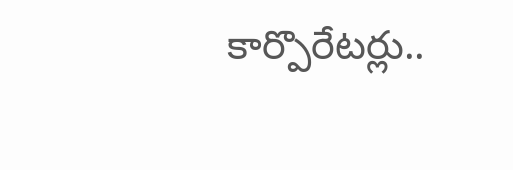కార్పొరేటర్లు..